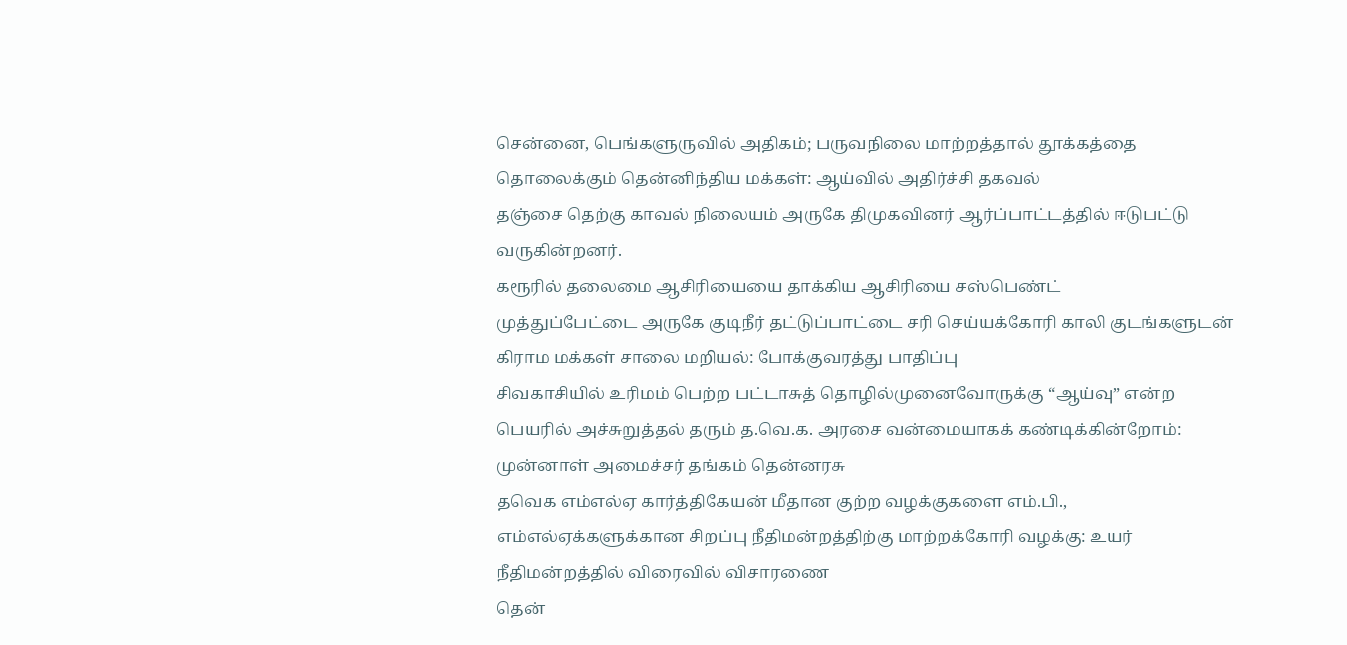சென்னை, பெங்களுருவில் அதிகம்; பருவநிலை மாற்றத்தால் தூக்கத்தை தொலைக்கும் தென்னிந்திய மக்கள்: ஆய்வில் அதிர்ச்சி தகவல்
தஞ்சை தெற்கு காவல் நிலையம் அருகே திமுகவினர் ஆர்ப்பாட்டத்தில் ஈடுபட்டு வருகின்றனர்.
கரூரில் தலைமை ஆசிரியையை தாக்கிய ஆசிரியை சஸ்பெண்ட்
முத்துப்பேட்டை அருகே குடிநீர் தட்டுப்பாட்டை சரி செய்யக்கோரி காலி குடங்களுடன் கிராம மக்கள் சாலை மறியல்: போக்குவரத்து பாதிப்பு
சிவகாசியில் உரிமம் பெற்ற பட்டாசுத் தொழில்முனைவோருக்கு “ஆய்வு” என்ற பெயரில் அச்சுறுத்தல் தரும் த.வெ.க. அரசை வன்மையாகக் கண்டிக்கின்றோம்: முன்னாள் அமைச்சர் தங்கம் தென்னரசு
தவெக எம்எல்ஏ கார்த்திகேயன் மீதான குற்ற வழக்குகளை எம்.பி., எம்எல்ஏக்களுக்கான சிறப்பு நீதிமன்றத்திற்கு மாற்றக்கோரி வழக்கு: உயர் நீதிமன்றத்தில் விரைவில் விசாரணை
தென்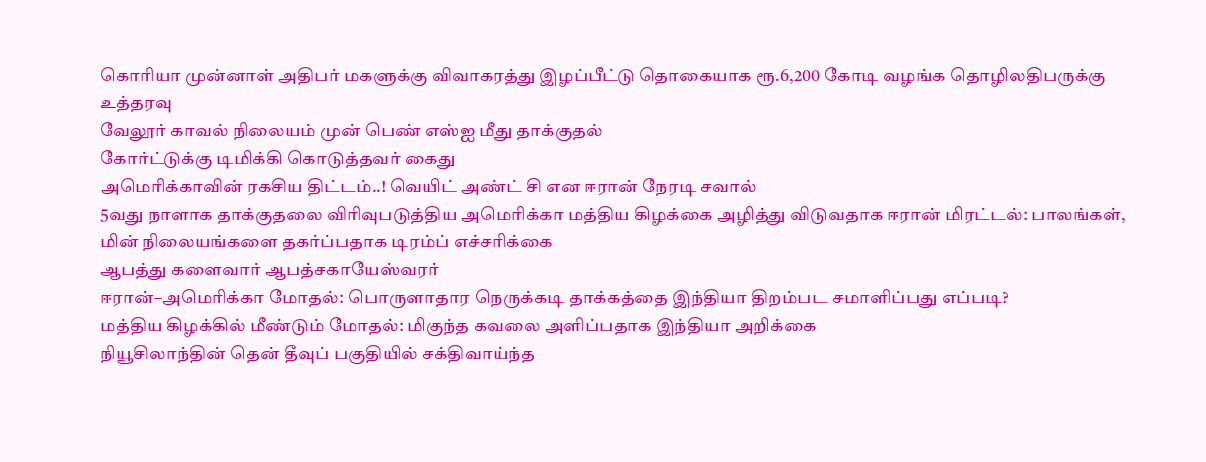கொரியா முன்னாள் அதிபர் மகளுக்கு விவாகரத்து இழப்பீட்டு தொகையாக ரூ.6,200 கோடி வழங்க தொழிலதிபருக்கு உத்தரவு
வேலூர் காவல் நிலையம் முன் பெண் எஸ்ஐ மீது தாக்குதல்
கோர்ட்டுக்கு டிமிக்கி கொடுத்தவர் கைது
அமெரிக்காவின் ரகசிய திட்டம்..! வெயிட் அண்ட் சி என ஈரான் நேரடி சவால்
5வது நாளாக தாக்குதலை விரிவுபடுத்திய அமெரிக்கா மத்திய கிழக்கை அழித்து விடுவதாக ஈரான் மிரட்டல்: பாலங்கள், மின் நிலையங்களை தகர்ப்பதாக டிரம்ப் எச்சரிக்கை
ஆபத்து களைவார் ஆபத்சகாயேஸ்வரர்
ஈரான்–அமெரிக்கா மோதல்: பொருளாதார நெருக்கடி தாக்கத்தை இந்தியா திறம்பட சமாளிப்பது எப்படி?
மத்திய கிழக்கில் மீண்டும் மோதல்: மிகுந்த கவலை அளிப்பதாக இந்தியா அறிக்கை
நியூசிலாந்தின் தென் தீவுப் பகுதியில் சக்திவாய்ந்த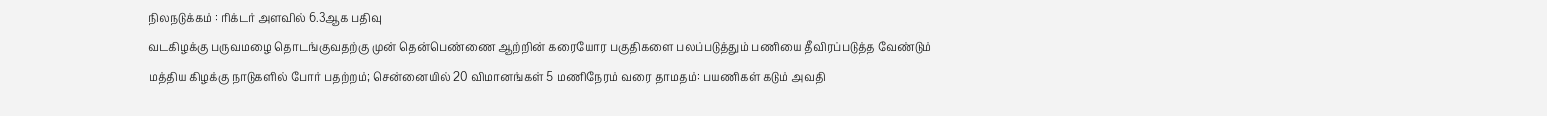நிலநடுக்கம் : ரிக்டர் அளவில் 6.3ஆக பதிவு
வடகிழக்கு பருவமழை தொடங்குவதற்கு முன் தென்பெண்ணை ஆற்றின் கரையோர பகுதிகளை பலப்படுத்தும் பணியை தீவிரப்படுத்த வேண்டும்
மத்திய கிழக்கு நாடுகளில் போர் பதற்றம்; சென்னையில் 20 விமானங்கள் 5 மணிநேரம் வரை தாமதம்: பயணிகள் கடும் அவதி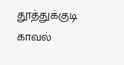தூத்துக்குடி காவல்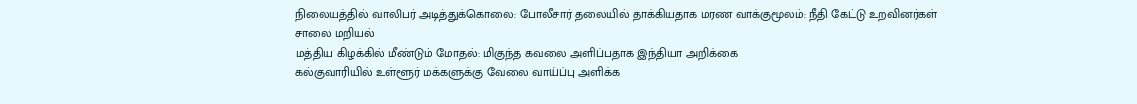நிலையத்தில் வாலிபர் அடித்துக்கொலை: போலீசார் தலையில் தாக்கியதாக மரண வாக்குமூலம்: நீதி கேட்டு உறவினர்கள் சாலை மறியல்
மத்திய கிழக்கில் மீண்டும் மோதல்: மிகுந்த கவலை அளிப்பதாக இந்தியா அறிக்கை
கல்குவாரியில் உள்ளூர் மக்களுக்கு வேலை வாய்ப்பு அளிக்க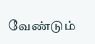வேண்டும்